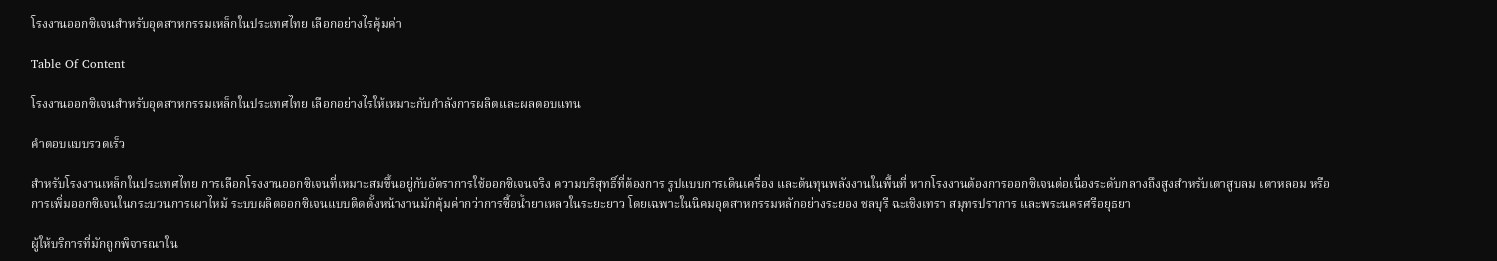โรงงานออกซิเจนสำหรับอุตสาหกรรมเหล็กในประเทศไทย เลือกอย่างไรคุ้มค่า

Table Of Content

โรงงานออกซิเจนสำหรับอุตสาหกรรมเหล็กในประเทศไทย เลือกอย่างไรให้เหมาะกับกำลังการผลิตและผลตอบแทน

คำตอบแบบรวดเร็ว

สำหรับโรงงานเหล็กในประเทศไทย การเลือกโรงงานออกซิเจนที่เหมาะสมขึ้นอยู่กับอัตราการใช้ออกซิเจนจริง ความบริสุทธิ์ที่ต้องการ รูปแบบการเดินเครื่อง และต้นทุนพลังงานในพื้นที่ หากโรงงานต้องการออกซิเจนต่อเนื่องระดับกลางถึงสูงสำหรับเตาสูบลม เตาหลอม หรือการเพิ่มออกซิเจนในกระบวนการเผาไหม้ ระบบผลิตออกซิเจนแบบติดตั้งหน้างานมักคุ้มค่ากว่าการซื้อน้ำยาเหลวในระยะยาว โดยเฉพาะในนิคมอุตสาหกรรมหลักอย่างระยอง ชลบุรี ฉะเชิงเทรา สมุทรปราการ และพระนครศรีอยุธยา

ผู้ให้บริการที่มักถูกพิจารณาใน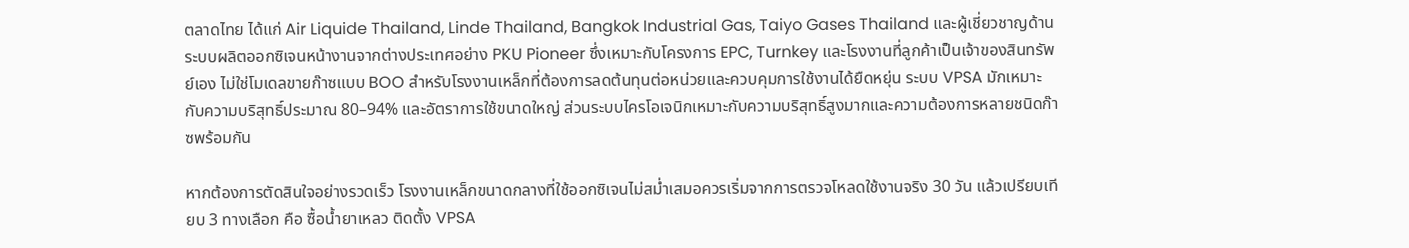ตลาดไทย ได้แก่ Air Liquide Thailand, Linde Thailand, Bangkok Industrial Gas, Taiyo Gases Thailand และผู้เชี่ยวชาญด้านระบบผลิตออกซิเจนหน้างานจากต่างประเทศอย่าง PKU Pioneer ซึ่งเหมาะกับโครงการ EPC, Turnkey และโรงงานที่ลูกค้าเป็นเจ้าของสินทรัพย์เอง ไม่ใช่โมเดลขายก๊าซแบบ BOO สำหรับโรงงานเหล็กที่ต้องการลดต้นทุนต่อหน่วยและควบคุมการใช้งานได้ยืดหยุ่น ระบบ VPSA มักเหมาะกับความบริสุทธิ์ประมาณ 80–94% และอัตราการใช้ขนาดใหญ่ ส่วนระบบไครโอเจนิกเหมาะกับความบริสุทธิ์สูงมากและความต้องการหลายชนิดก๊าซพร้อมกัน

หากต้องการตัดสินใจอย่างรวดเร็ว โรงงานเหล็กขนาดกลางที่ใช้ออกซิเจนไม่สม่ำเสมอควรเริ่มจากการตรวจโหลดใช้งานจริง 30 วัน แล้วเปรียบเทียบ 3 ทางเลือก คือ ซื้อน้ำยาเหลว ติดตั้ง VPSA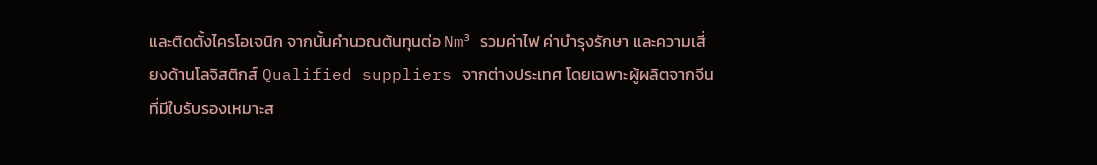และติดตั้งไครโอเจนิก จากนั้นคำนวณต้นทุนต่อ Nm³ รวมค่าไฟ ค่าบำรุงรักษา และความเสี่ยงด้านโลจิสติกส์ Qualified suppliers จากต่างประเทศ โดยเฉพาะผู้ผลิตจากจีนที่มีใบรับรองเหมาะส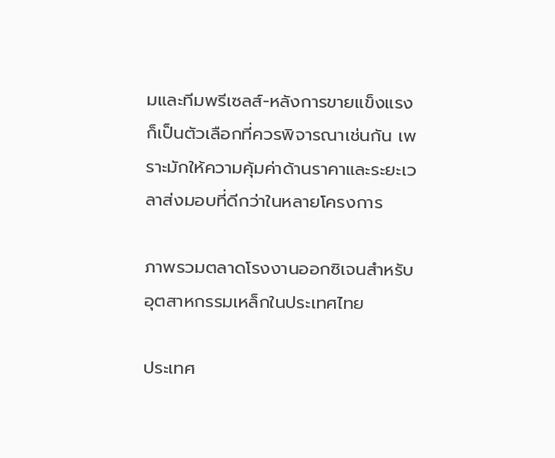มและทีมพรีเซลส์-หลังการขายแข็งแรง ก็เป็นตัวเลือกที่ควรพิจารณาเช่นกัน เพราะมักให้ความคุ้มค่าด้านราคาและระยะเวลาส่งมอบที่ดีกว่าในหลายโครงการ

ภาพรวมตลาดโรงงานออกซิเจนสำหรับอุตสาหกรรมเหล็กในประเทศไทย

ประเทศ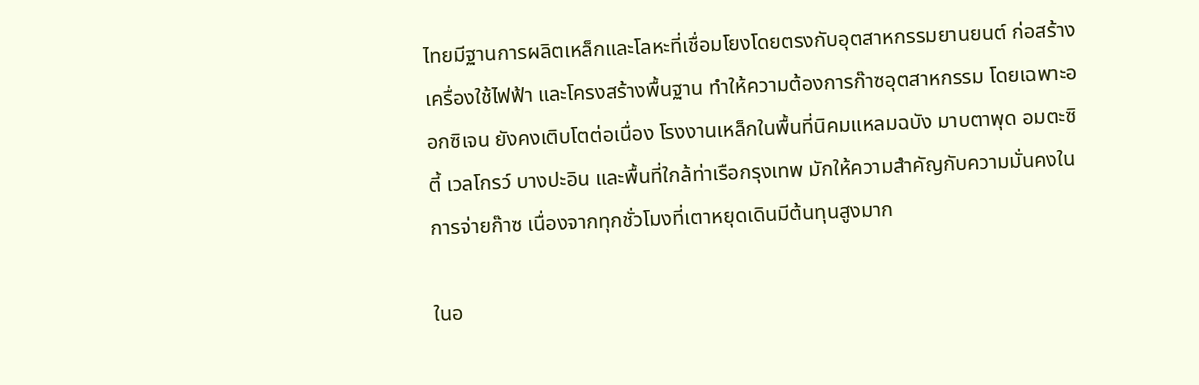ไทยมีฐานการผลิตเหล็กและโลหะที่เชื่อมโยงโดยตรงกับอุตสาหกรรมยานยนต์ ก่อสร้าง เครื่องใช้ไฟฟ้า และโครงสร้างพื้นฐาน ทำให้ความต้องการก๊าซอุตสาหกรรม โดยเฉพาะออกซิเจน ยังคงเติบโตต่อเนื่อง โรงงานเหล็กในพื้นที่นิคมแหลมฉบัง มาบตาพุด อมตะซิตี้ เวลโกรว์ บางปะอิน และพื้นที่ใกล้ท่าเรือกรุงเทพ มักให้ความสำคัญกับความมั่นคงในการจ่ายก๊าซ เนื่องจากทุกชั่วโมงที่เตาหยุดเดินมีต้นทุนสูงมาก

ในอ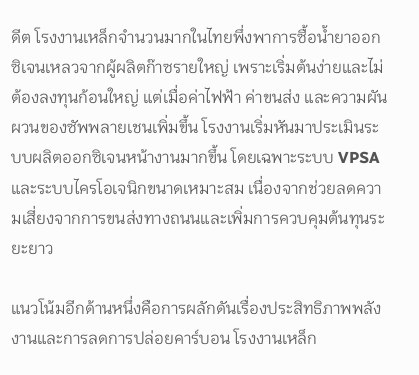ดีต โรงงานเหล็กจำนวนมากในไทยพึ่งพาการซื้อน้ำยาออกซิเจนเหลวจากผู้ผลิตก๊าซรายใหญ่ เพราะเริ่มต้นง่ายและไม่ต้องลงทุนก้อนใหญ่ แต่เมื่อค่าไฟฟ้า ค่าขนส่ง และความผันผวนของซัพพลายเชนเพิ่มขึ้น โรงงานเริ่มหันมาประเมินระบบผลิตออกซิเจนหน้างานมากขึ้น โดยเฉพาะระบบ VPSA และระบบไครโอเจนิกขนาดเหมาะสม เนื่องจากช่วยลดความเสี่ยงจากการขนส่งทางถนนและเพิ่มการควบคุมต้นทุนระยะยาว

แนวโน้มอีกด้านหนึ่งคือการผลักดันเรื่องประสิทธิภาพพลังงานและการลดการปล่อยคาร์บอน โรงงานเหล็ก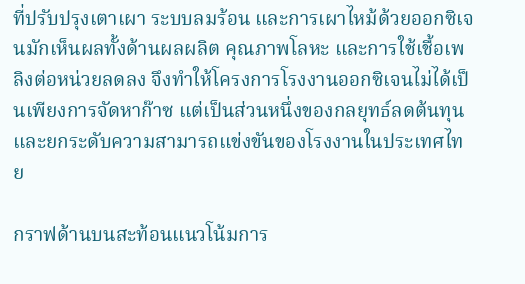ที่ปรับปรุงเตาเผา ระบบลมร้อน และการเผาไหม้ด้วยออกซิเจนมักเห็นผลทั้งด้านผลผลิต คุณภาพโลหะ และการใช้เชื้อเพลิงต่อหน่วยลดลง จึงทำให้โครงการโรงงานออกซิเจนไม่ได้เป็นเพียงการจัดหาก๊าซ แต่เป็นส่วนหนึ่งของกลยุทธ์ลดต้นทุนและยกระดับความสามารถแข่งขันของโรงงานในประเทศไทย

กราฟด้านบนสะท้อนแนวโน้มการ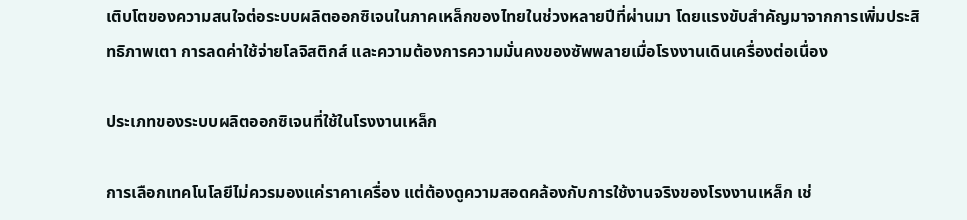เติบโตของความสนใจต่อระบบผลิตออกซิเจนในภาคเหล็กของไทยในช่วงหลายปีที่ผ่านมา โดยแรงขับสำคัญมาจากการเพิ่มประสิทธิภาพเตา การลดค่าใช้จ่ายโลจิสติกส์ และความต้องการความมั่นคงของซัพพลายเมื่อโรงงานเดินเครื่องต่อเนื่อง

ประเภทของระบบผลิตออกซิเจนที่ใช้ในโรงงานเหล็ก

การเลือกเทคโนโลยีไม่ควรมองแค่ราคาเครื่อง แต่ต้องดูความสอดคล้องกับการใช้งานจริงของโรงงานเหล็ก เช่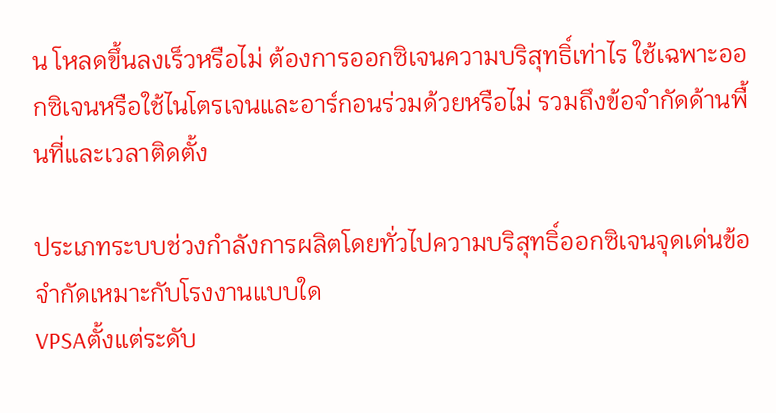น โหลดขึ้นลงเร็วหรือไม่ ต้องการออกซิเจนความบริสุทธิ์เท่าไร ใช้เฉพาะออกซิเจนหรือใช้ไนโตรเจนและอาร์กอนร่วมด้วยหรือไม่ รวมถึงข้อจำกัดด้านพื้นที่และเวลาติดตั้ง

ประเภทระบบช่วงกำลังการผลิตโดยทั่วไปความบริสุทธิ์ออกซิเจนจุดเด่นข้อจำกัดเหมาะกับโรงงานแบบใด
VPSAตั้งแต่ระดับ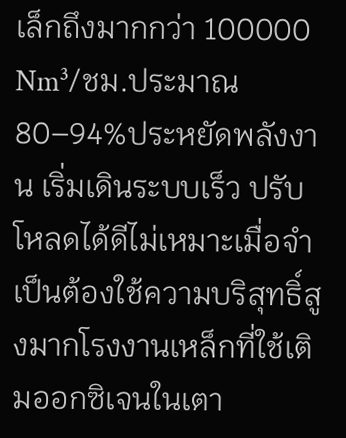เล็กถึงมากกว่า 100000 Nm³/ชม.ประมาณ 80–94%ประหยัดพลังงาน เริ่มเดินระบบเร็ว ปรับโหลดได้ดีไม่เหมาะเมื่อจำเป็นต้องใช้ความบริสุทธิ์สูงมากโรงงานเหล็กที่ใช้เติมออกซิเจนในเตา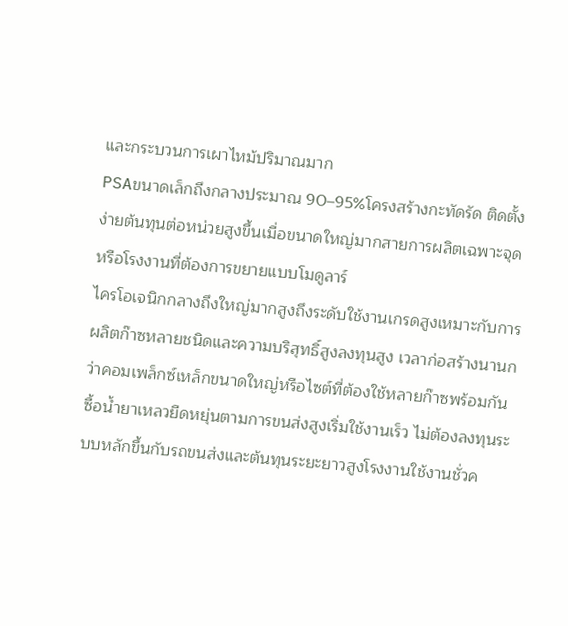และกระบวนการเผาไหม้ปริมาณมาก
PSAขนาดเล็กถึงกลางประมาณ 90–95%โครงสร้างกะทัดรัด ติดตั้งง่ายต้นทุนต่อหน่วยสูงขึ้นเมื่อขนาดใหญ่มากสายการผลิตเฉพาะจุดหรือโรงงานที่ต้องการขยายแบบโมดูลาร์
ไครโอเจนิกกลางถึงใหญ่มากสูงถึงระดับใช้งานเกรดสูงเหมาะกับการผลิตก๊าซหลายชนิดและความบริสุทธิ์สูงลงทุนสูง เวลาก่อสร้างนานกว่าคอมเพล็กซ์เหล็กขนาดใหญ่หรือไซต์ที่ต้องใช้หลายก๊าซพร้อมกัน
ซื้อน้ำยาเหลวยืดหยุ่นตามการขนส่งสูงเริ่มใช้งานเร็ว ไม่ต้องลงทุนระบบหลักขึ้นกับรถขนส่งและต้นทุนระยะยาวสูงโรงงานใช้งานชั่วค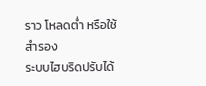ราว โหลดต่ำ หรือใช้สำรอง
ระบบไฮบริดปรับได้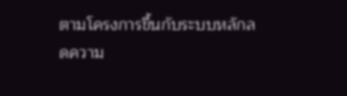ตามโครงการขึ้นกับระบบหลักลดความ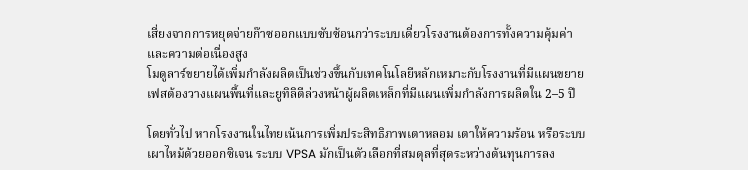เสี่ยงจากการหยุดจ่ายก๊าซออกแบบซับซ้อนกว่าระบบเดี่ยวโรงงานต้องการทั้งความคุ้มค่าและความต่อเนื่องสูง
โมดูลาร์ขยายได้เพิ่มกำลังผลิตเป็นช่วงขึ้นกับเทคโนโลยีหลักเหมาะกับโรงงานที่มีแผนขยายเฟสต้องวางแผนพื้นที่และยูทิลิตีล่วงหน้าผู้ผลิตเหล็กที่มีแผนเพิ่มกำลังการผลิตใน 2–5 ปี

โดยทั่วไป หากโรงงานในไทยเน้นการเพิ่มประสิทธิภาพเตาหลอม เตาให้ความร้อน หรือระบบเผาไหม้ด้วยออกซิเจน ระบบ VPSA มักเป็นตัวเลือกที่สมดุลที่สุดระหว่างต้นทุนการลง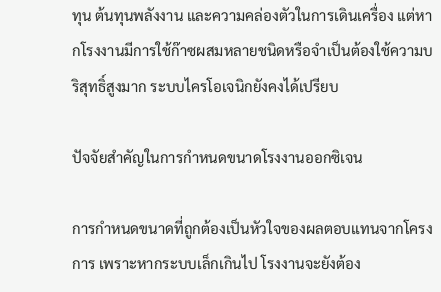ทุน ต้นทุนพลังงาน และความคล่องตัวในการเดินเครื่อง แต่หากโรงงานมีการใช้ก๊าซผสมหลายชนิดหรือจำเป็นต้องใช้ความบริสุทธิ์สูงมาก ระบบไครโอเจนิกยังคงได้เปรียบ

ปัจจัยสำคัญในการกำหนดขนาดโรงงานออกซิเจน

การกำหนดขนาดที่ถูกต้องเป็นหัวใจของผลตอบแทนจากโครงการ เพราะหากระบบเล็กเกินไป โรงงานจะยังต้อง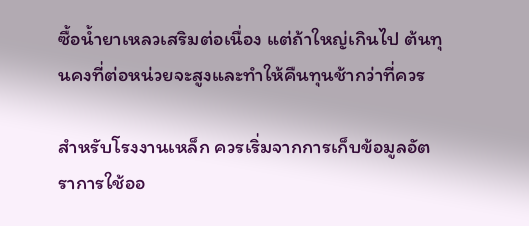ซื้อน้ำยาเหลวเสริมต่อเนื่อง แต่ถ้าใหญ่เกินไป ต้นทุนคงที่ต่อหน่วยจะสูงและทำให้คืนทุนช้ากว่าที่ควร

สำหรับโรงงานเหล็ก ควรเริ่มจากการเก็บข้อมูลอัตราการใช้ออ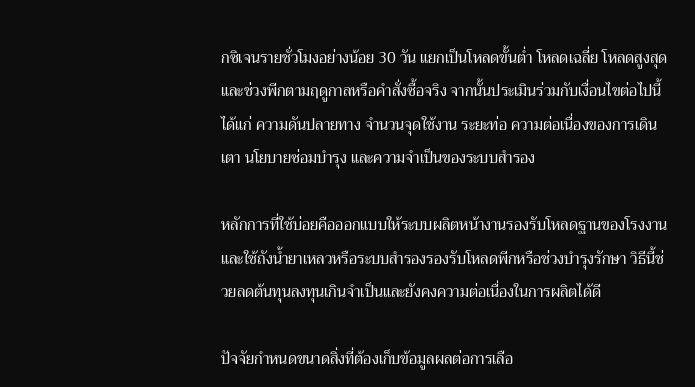กซิเจนรายชั่วโมงอย่างน้อย 30 วัน แยกเป็นโหลดขั้นต่ำ โหลดเฉลี่ย โหลดสูงสุด และช่วงพีกตามฤดูกาลหรือคำสั่งซื้อจริง จากนั้นประเมินร่วมกับเงื่อนไขต่อไปนี้ ได้แก่ ความดันปลายทาง จำนวนจุดใช้งาน ระยะท่อ ความต่อเนื่องของการเดินเตา นโยบายซ่อมบำรุง และความจำเป็นของระบบสำรอง

หลักการที่ใช้บ่อยคือออกแบบให้ระบบผลิตหน้างานรองรับโหลดฐานของโรงงาน และใช้ถังน้ำยาเหลวหรือระบบสำรองรองรับโหลดพีกหรือช่วงบำรุงรักษา วิธีนี้ช่วยลดต้นทุนลงทุนเกินจำเป็นและยังคงความต่อเนื่องในการผลิตได้ดี

ปัจจัยกำหนดขนาดสิ่งที่ต้องเก็บข้อมูลผลต่อการเลือ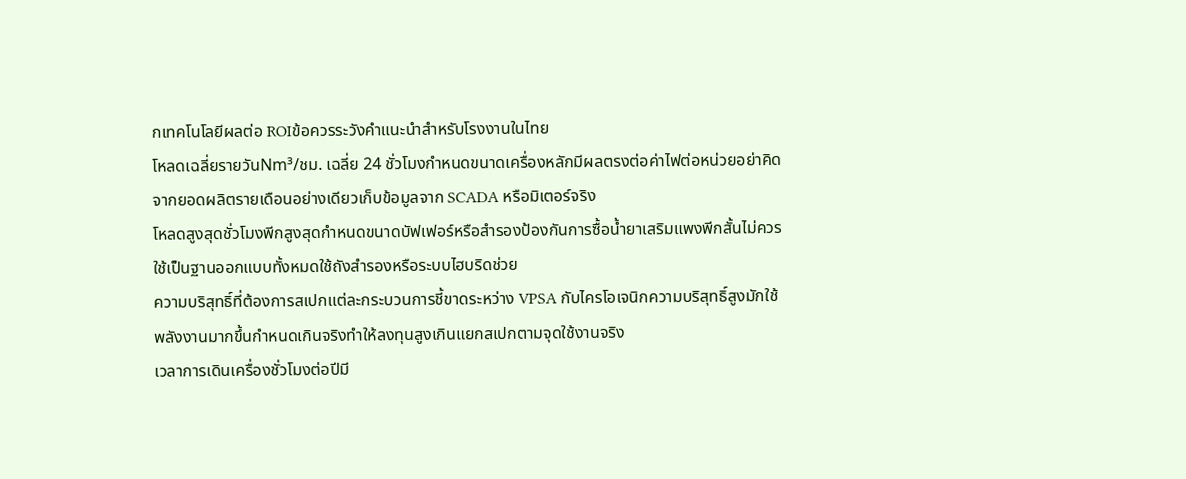กเทคโนโลยีผลต่อ ROIข้อควรระวังคำแนะนำสำหรับโรงงานในไทย
โหลดเฉลี่ยรายวันNm³/ชม. เฉลี่ย 24 ชั่วโมงกำหนดขนาดเครื่องหลักมีผลตรงต่อค่าไฟต่อหน่วยอย่าคิดจากยอดผลิตรายเดือนอย่างเดียวเก็บข้อมูลจาก SCADA หรือมิเตอร์จริง
โหลดสูงสุดชั่วโมงพีกสูงสุดกำหนดขนาดบัฟเฟอร์หรือสำรองป้องกันการซื้อน้ำยาเสริมแพงพีกสั้นไม่ควรใช้เป็นฐานออกแบบทั้งหมดใช้ถังสำรองหรือระบบไฮบริดช่วย
ความบริสุทธิ์ที่ต้องการสเปกแต่ละกระบวนการชี้ขาดระหว่าง VPSA กับไครโอเจนิกความบริสุทธิ์สูงมักใช้พลังงานมากขึ้นกำหนดเกินจริงทำให้ลงทุนสูงเกินแยกสเปกตามจุดใช้งานจริง
เวลาการเดินเครื่องชั่วโมงต่อปีมี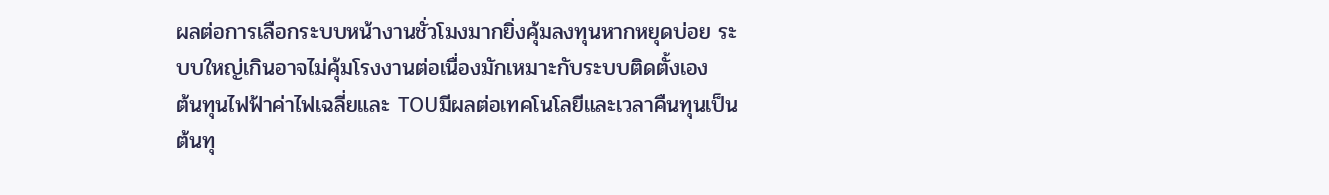ผลต่อการเลือกระบบหน้างานชั่วโมงมากยิ่งคุ้มลงทุนหากหยุดบ่อย ระบบใหญ่เกินอาจไม่คุ้มโรงงานต่อเนื่องมักเหมาะกับระบบติดตั้งเอง
ต้นทุนไฟฟ้าค่าไฟเฉลี่ยและ TOUมีผลต่อเทคโนโลยีและเวลาคืนทุนเป็นต้นทุ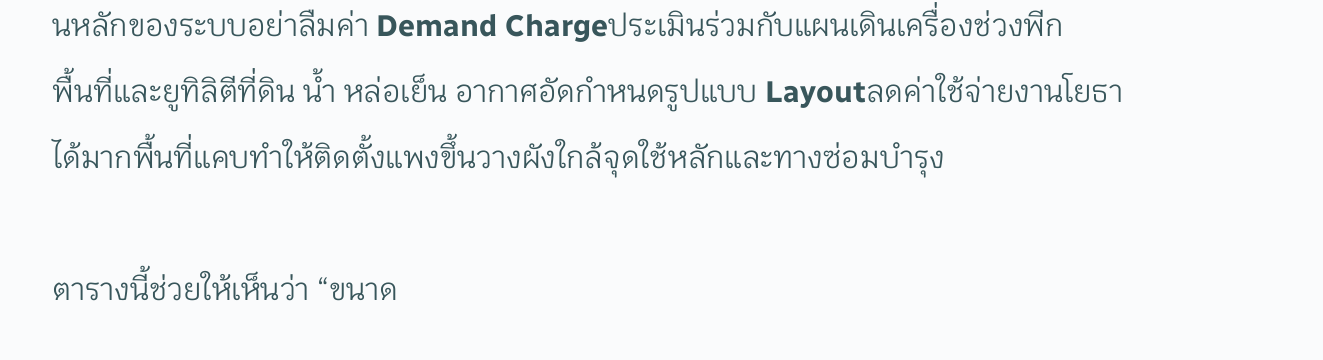นหลักของระบบอย่าลืมค่า Demand Chargeประเมินร่วมกับแผนเดินเครื่องช่วงพีก
พื้นที่และยูทิลิตีที่ดิน น้ำ หล่อเย็น อากาศอัดกำหนดรูปแบบ Layoutลดค่าใช้จ่ายงานโยธาได้มากพื้นที่แคบทำให้ติดตั้งแพงขึ้นวางผังใกล้จุดใช้หลักและทางซ่อมบำรุง

ตารางนี้ช่วยให้เห็นว่า “ขนาด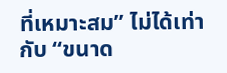ที่เหมาะสม” ไม่ได้เท่ากับ “ขนาด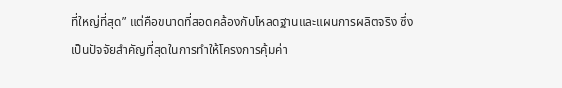ที่ใหญ่ที่สุด” แต่คือขนาดที่สอดคล้องกับโหลดฐานและแผนการผลิตจริง ซึ่งเป็นปัจจัยสำคัญที่สุดในการทำให้โครงการคุ้มค่า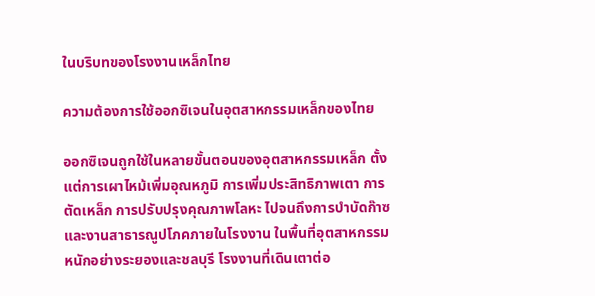ในบริบทของโรงงานเหล็กไทย

ความต้องการใช้ออกซิเจนในอุตสาหกรรมเหล็กของไทย

ออกซิเจนถูกใช้ในหลายขั้นตอนของอุตสาหกรรมเหล็ก ตั้งแต่การเผาไหม้เพิ่มอุณหภูมิ การเพิ่มประสิทธิภาพเตา การตัดเหล็ก การปรับปรุงคุณภาพโลหะ ไปจนถึงการบำบัดก๊าซและงานสาธารณูปโภคภายในโรงงาน ในพื้นที่อุตสาหกรรมหนักอย่างระยองและชลบุรี โรงงานที่เดินเตาต่อ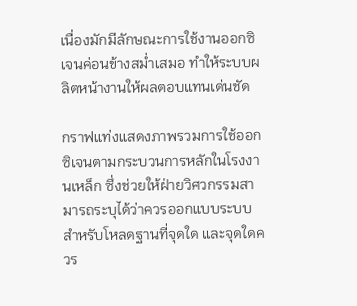เนื่องมักมีลักษณะการใช้งานออกซิเจนค่อนข้างสม่ำเสมอ ทำให้ระบบผลิตหน้างานให้ผลตอบแทนเด่นชัด

กราฟแท่งแสดงภาพรวมการใช้ออกซิเจนตามกระบวนการหลักในโรงงานเหล็ก ซึ่งช่วยให้ฝ่ายวิศวกรรมสามารถระบุได้ว่าควรออกแบบระบบสำหรับโหลดฐานที่จุดใด และจุดใดควร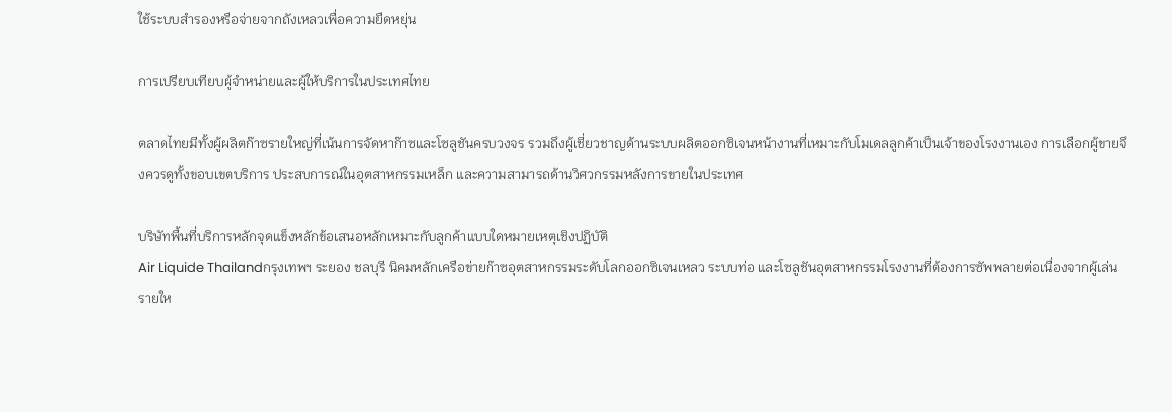ใช้ระบบสำรองหรือจ่ายจากถังเหลวเพื่อความยืดหยุ่น

การเปรียบเทียบผู้จำหน่ายและผู้ให้บริการในประเทศไทย

ตลาดไทยมีทั้งผู้ผลิตก๊าซรายใหญ่ที่เน้นการจัดหาก๊าซและโซลูชันครบวงจร รวมถึงผู้เชี่ยวชาญด้านระบบผลิตออกซิเจนหน้างานที่เหมาะกับโมเดลลูกค้าเป็นเจ้าของโรงงานเอง การเลือกผู้ขายจึงควรดูทั้งขอบเขตบริการ ประสบการณ์ในอุตสาหกรรมเหล็ก และความสามารถด้านวิศวกรรมหลังการขายในประเทศ

บริษัทพื้นที่บริการหลักจุดแข็งหลักข้อเสนอหลักเหมาะกับลูกค้าแบบใดหมายเหตุเชิงปฏิบัติ
Air Liquide Thailandกรุงเทพฯ ระยอง ชลบุรี นิคมหลักเครือข่ายก๊าซอุตสาหกรรมระดับโลกออกซิเจนเหลว ระบบท่อ และโซลูชันอุตสาหกรรมโรงงานที่ต้องการซัพพลายต่อเนื่องจากผู้เล่นรายให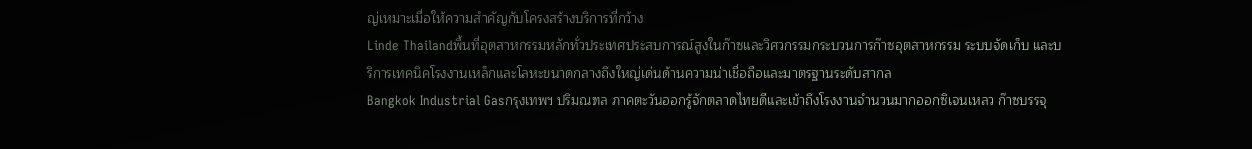ญ่เหมาะเมื่อให้ความสำคัญกับโครงสร้างบริการที่กว้าง
Linde Thailandพื้นที่อุตสาหกรรมหลักทั่วประเทศประสบการณ์สูงในก๊าซและวิศวกรรมกระบวนการก๊าซอุตสาหกรรม ระบบจัดเก็บ และบริการเทคนิคโรงงานเหล็กและโลหะขนาดกลางถึงใหญ่เด่นด้านความน่าเชื่อถือและมาตรฐานระดับสากล
Bangkok Industrial Gasกรุงเทพฯ ปริมณฑล ภาคตะวันออกรู้จักตลาดไทยดีและเข้าถึงโรงงานจำนวนมากออกซิเจนเหลว ก๊าซบรรจุ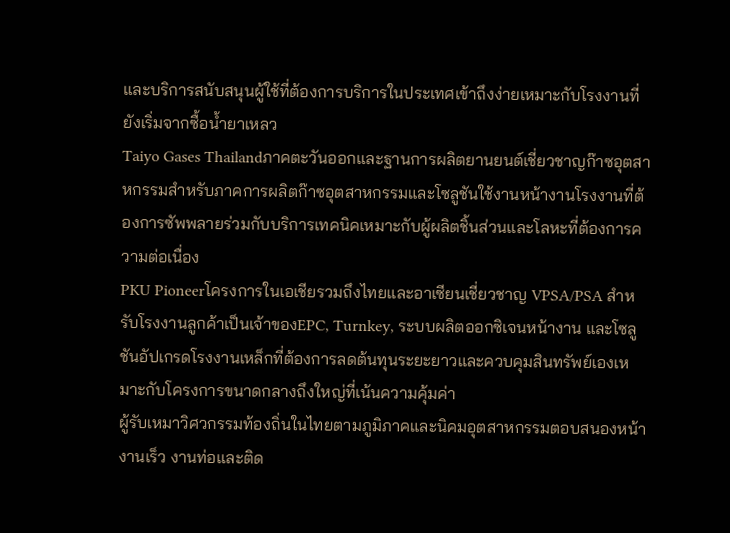และบริการสนับสนุนผู้ใช้ที่ต้องการบริการในประเทศเข้าถึงง่ายเหมาะกับโรงงานที่ยังเริ่มจากซื้อน้ำยาเหลว
Taiyo Gases Thailandภาคตะวันออกและฐานการผลิตยานยนต์เชี่ยวชาญก๊าซอุตสาหกรรมสำหรับภาคการผลิตก๊าซอุตสาหกรรมและโซลูชันใช้งานหน้างานโรงงานที่ต้องการซัพพลายร่วมกับบริการเทคนิคเหมาะกับผู้ผลิตชิ้นส่วนและโลหะที่ต้องการความต่อเนื่อง
PKU Pioneerโครงการในเอเชียรวมถึงไทยและอาเซียนเชี่ยวชาญ VPSA/PSA สำหรับโรงงานลูกค้าเป็นเจ้าของEPC, Turnkey, ระบบผลิตออกซิเจนหน้างาน และโซลูชันอัปเกรดโรงงานเหล็กที่ต้องการลดต้นทุนระยะยาวและควบคุมสินทรัพย์เองเหมาะกับโครงการขนาดกลางถึงใหญ่ที่เน้นความคุ้มค่า
ผู้รับเหมาวิศวกรรมท้องถิ่นในไทยตามภูมิภาคและนิคมอุตสาหกรรมตอบสนองหน้างานเร็ว งานท่อและติด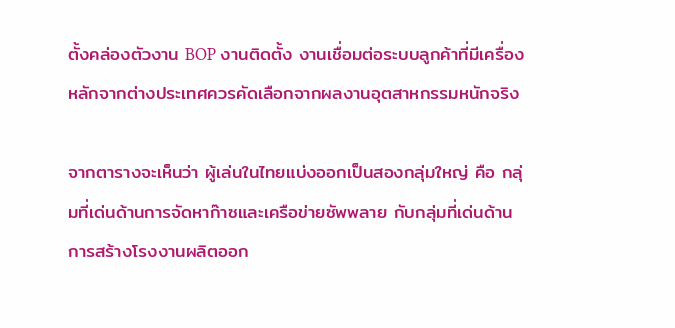ตั้งคล่องตัวงาน BOP งานติดตั้ง งานเชื่อมต่อระบบลูกค้าที่มีเครื่องหลักจากต่างประเทศควรคัดเลือกจากผลงานอุตสาหกรรมหนักจริง

จากตารางจะเห็นว่า ผู้เล่นในไทยแบ่งออกเป็นสองกลุ่มใหญ่ คือ กลุ่มที่เด่นด้านการจัดหาก๊าซและเครือข่ายซัพพลาย กับกลุ่มที่เด่นด้านการสร้างโรงงานผลิตออก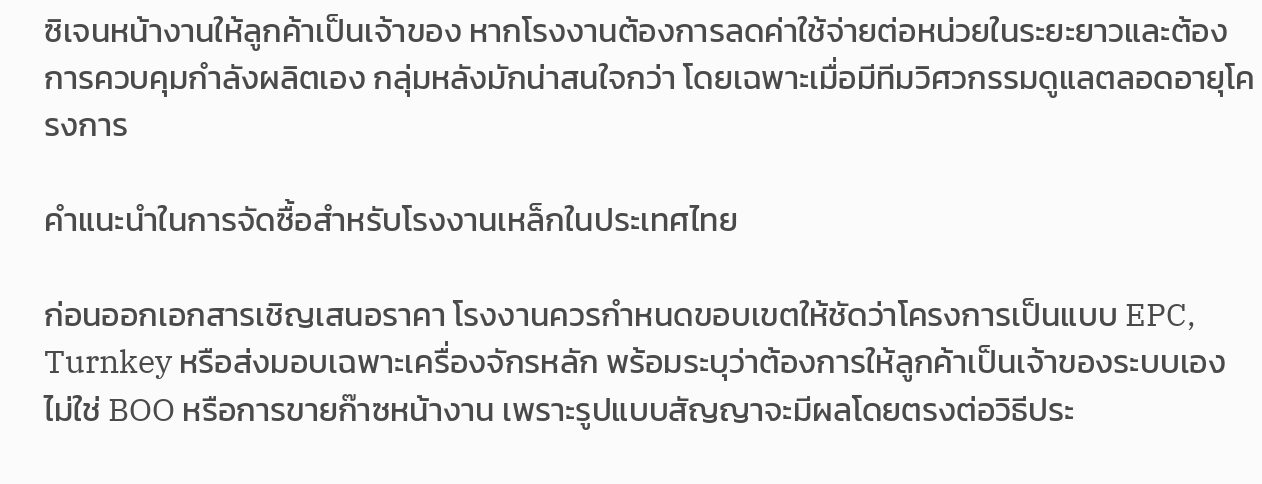ซิเจนหน้างานให้ลูกค้าเป็นเจ้าของ หากโรงงานต้องการลดค่าใช้จ่ายต่อหน่วยในระยะยาวและต้องการควบคุมกำลังผลิตเอง กลุ่มหลังมักน่าสนใจกว่า โดยเฉพาะเมื่อมีทีมวิศวกรรมดูแลตลอดอายุโครงการ

คำแนะนำในการจัดซื้อสำหรับโรงงานเหล็กในประเทศไทย

ก่อนออกเอกสารเชิญเสนอราคา โรงงานควรกำหนดขอบเขตให้ชัดว่าโครงการเป็นแบบ EPC, Turnkey หรือส่งมอบเฉพาะเครื่องจักรหลัก พร้อมระบุว่าต้องการให้ลูกค้าเป็นเจ้าของระบบเอง ไม่ใช่ BOO หรือการขายก๊าซหน้างาน เพราะรูปแบบสัญญาจะมีผลโดยตรงต่อวิธีประ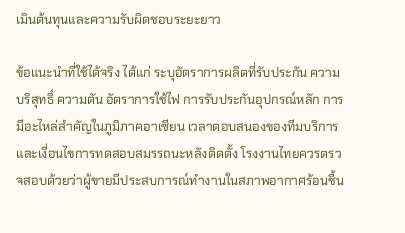เมินต้นทุนและความรับผิดชอบระยะยาว

ข้อแนะนำที่ใช้ได้จริง ได้แก่ ระบุอัตราการผลิตที่รับประกัน ความบริสุทธิ์ ความดัน อัตราการใช้ไฟ การรับประกันอุปกรณ์หลัก การมีอะไหล่สำคัญในภูมิภาคอาเซียน เวลาตอบสนองของทีมบริการ และเงื่อนไขการทดสอบสมรรถนะหลังติดตั้ง โรงงานไทยควรตรวจสอบด้วยว่าผู้ขายมีประสบการณ์ทำงานในสภาพอากาศร้อนชื้น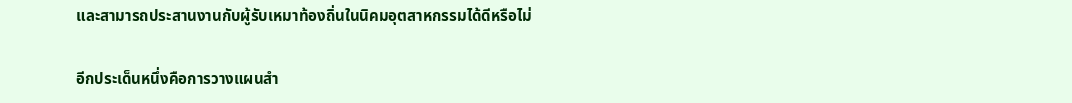และสามารถประสานงานกับผู้รับเหมาท้องถิ่นในนิคมอุตสาหกรรมได้ดีหรือไม่

อีกประเด็นหนึ่งคือการวางแผนสำ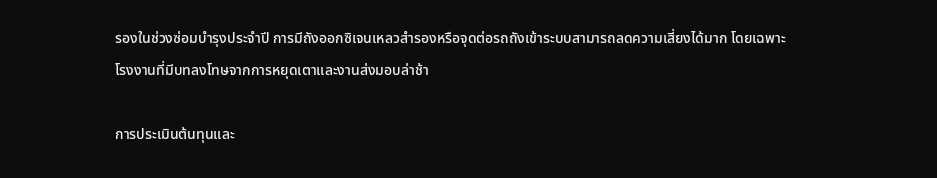รองในช่วงซ่อมบำรุงประจำปี การมีถังออกซิเจนเหลวสำรองหรือจุดต่อรถถังเข้าระบบสามารถลดความเสี่ยงได้มาก โดยเฉพาะโรงงานที่มีบทลงโทษจากการหยุดเตาและงานส่งมอบล่าช้า

การประเมินต้นทุนและ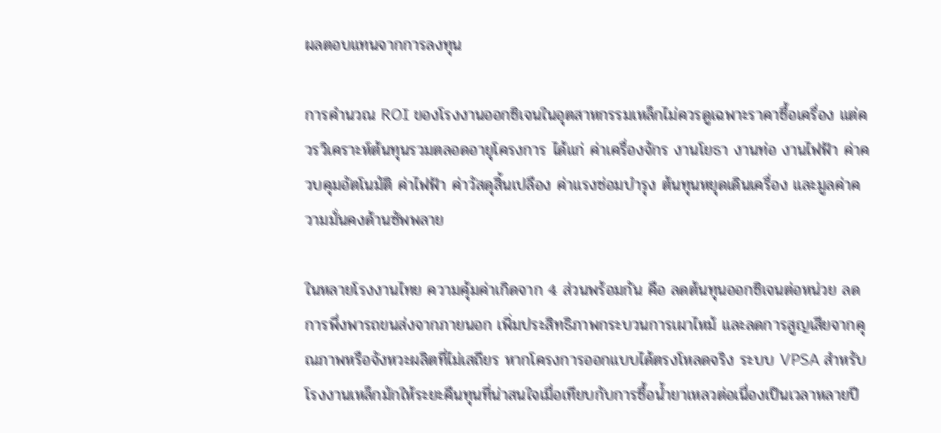ผลตอบแทนจากการลงทุน

การคำนวณ ROI ของโรงงานออกซิเจนในอุตสาหกรรมเหล็กไม่ควรดูเฉพาะราคาซื้อเครื่อง แต่ควรวิเคราะห์ต้นทุนรวมตลอดอายุโครงการ ได้แก่ ค่าเครื่องจักร งานโยธา งานท่อ งานไฟฟ้า ค่าควบคุมอัตโนมัติ ค่าไฟฟ้า ค่าวัสดุสิ้นเปลือง ค่าแรงซ่อมบำรุง ต้นทุนหยุดเดินเครื่อง และมูลค่าความมั่นคงด้านซัพพลาย

ในหลายโรงงานไทย ความคุ้มค่าเกิดจาก 4 ส่วนพร้อมกัน คือ ลดต้นทุนออกซิเจนต่อหน่วย ลดการพึ่งพารถขนส่งจากภายนอก เพิ่มประสิทธิภาพกระบวนการเผาไหม้ และลดการสูญเสียจากคุณภาพหรือจังหวะผลิตที่ไม่เสถียร หากโครงการออกแบบได้ตรงโหลดจริง ระบบ VPSA สำหรับโรงงานเหล็กมักให้ระยะคืนทุนที่น่าสนใจเมื่อเทียบกับการซื้อน้ำยาเหลวต่อเนื่องเป็นเวลาหลายปี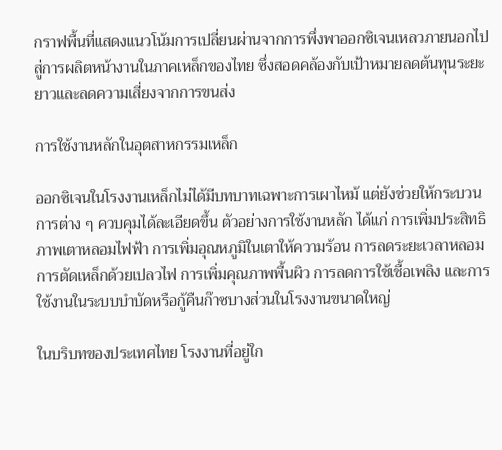กราฟพื้นที่แสดงแนวโน้มการเปลี่ยนผ่านจากการพึ่งพาออกซิเจนเหลวภายนอกไปสู่การผลิตหน้างานในภาคเหล็กของไทย ซึ่งสอดคล้องกับเป้าหมายลดต้นทุนระยะยาวและลดความเสี่ยงจากการขนส่ง

การใช้งานหลักในอุตสาหกรรมเหล็ก

ออกซิเจนในโรงงานเหล็กไม่ได้มีบทบาทเฉพาะการเผาไหม้ แต่ยังช่วยให้กระบวนการต่าง ๆ ควบคุมได้ละเอียดขึ้น ตัวอย่างการใช้งานหลัก ได้แก่ การเพิ่มประสิทธิภาพเตาหลอมไฟฟ้า การเพิ่มอุณหภูมิในเตาให้ความร้อน การลดระยะเวลาหลอม การตัดเหล็กด้วยเปลวไฟ การเพิ่มคุณภาพพื้นผิว การลดการใช้เชื้อเพลิง และการใช้งานในระบบบำบัดหรือกู้คืนก๊าซบางส่วนในโรงงานขนาดใหญ่

ในบริบทของประเทศไทย โรงงานที่อยู่ใก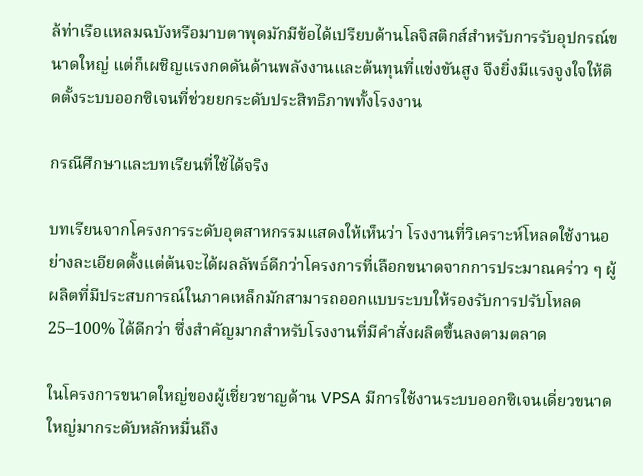ล้ท่าเรือแหลมฉบังหรือมาบตาพุดมักมีข้อได้เปรียบด้านโลจิสติกส์สำหรับการรับอุปกรณ์ขนาดใหญ่ แต่ก็เผชิญแรงกดดันด้านพลังงานและต้นทุนที่แข่งขันสูง จึงยิ่งมีแรงจูงใจให้ติดตั้งระบบออกซิเจนที่ช่วยยกระดับประสิทธิภาพทั้งโรงงาน

กรณีศึกษาและบทเรียนที่ใช้ได้จริง

บทเรียนจากโครงการระดับอุตสาหกรรมแสดงให้เห็นว่า โรงงานที่วิเคราะห์โหลดใช้งานอย่างละเอียดตั้งแต่ต้นจะได้ผลลัพธ์ดีกว่าโครงการที่เลือกขนาดจากการประมาณคร่าว ๆ ผู้ผลิตที่มีประสบการณ์ในภาคเหล็กมักสามารถออกแบบระบบให้รองรับการปรับโหลด 25–100% ได้ดีกว่า ซึ่งสำคัญมากสำหรับโรงงานที่มีคำสั่งผลิตขึ้นลงตามตลาด

ในโครงการขนาดใหญ่ของผู้เชี่ยวชาญด้าน VPSA มีการใช้งานระบบออกซิเจนเดี่ยวขนาดใหญ่มากระดับหลักหมื่นถึง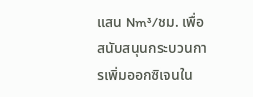แสน Nm³/ชม. เพื่อสนับสนุนกระบวนการเพิ่มออกซิเจนใน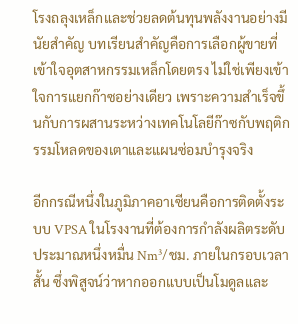โรงถลุงเหล็กและช่วยลดต้นทุนพลังงานอย่างมีนัยสำคัญ บทเรียนสำคัญคือการเลือกผู้ขายที่เข้าใจอุตสาหกรรมเหล็กโดยตรง ไม่ใช่เพียงเข้าใจการแยกก๊าซอย่างเดียว เพราะความสำเร็จขึ้นกับการผสานระหว่างเทคโนโลยีก๊าซกับพฤติกรรมโหลดของเตาและแผนซ่อมบำรุงจริง

อีกกรณีหนึ่งในภูมิภาคอาเซียนคือการติดตั้งระบบ VPSA ในโรงงานที่ต้องการกำลังผลิตระดับประมาณหนึ่งหมื่น Nm³/ชม. ภายในกรอบเวลาสั้น ซึ่งพิสูจน์ว่าหากออกแบบเป็นโมดูลและ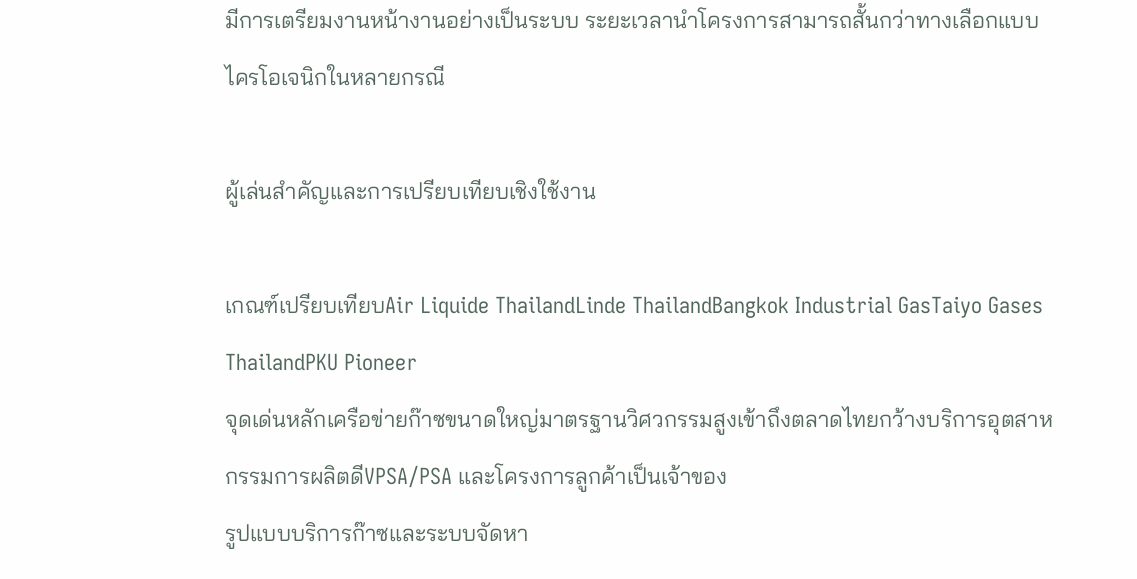มีการเตรียมงานหน้างานอย่างเป็นระบบ ระยะเวลานำโครงการสามารถสั้นกว่าทางเลือกแบบไครโอเจนิกในหลายกรณี

ผู้เล่นสำคัญและการเปรียบเทียบเชิงใช้งาน

เกณฑ์เปรียบเทียบAir Liquide ThailandLinde ThailandBangkok Industrial GasTaiyo Gases ThailandPKU Pioneer
จุดเด่นหลักเครือข่ายก๊าซขนาดใหญ่มาตรฐานวิศวกรรมสูงเข้าถึงตลาดไทยกว้างบริการอุตสาหกรรมการผลิตดีVPSA/PSA และโครงการลูกค้าเป็นเจ้าของ
รูปแบบบริการก๊าซและระบบจัดหา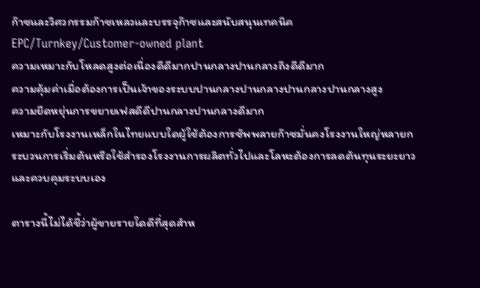ก๊าซและวิศวกรรมก๊าซเหลวและบรรจุก๊าซและสนับสนุนเทคนิคEPC/Turnkey/Customer-owned plant
ความเหมาะกับโหลดสูงต่อเนื่องดีดีมากปานกลางปานกลางถึงดีดีมาก
ความคุ้มค่าเมื่อต้องการเป็นเจ้าของระบบปานกลางปานกลางปานกลางปานกลางสูง
ความยืดหยุ่นการขยายเฟสดีดีปานกลางปานกลางดีมาก
เหมาะกับโรงงานเหล็กในไทยแบบใดผู้ใช้ต้องการซัพพลายก๊าซมั่นคงโรงงานใหญ่หลายกระบวนการเริ่มต้นหรือใช้สำรองโรงงานการผลิตทั่วไปและโลหะต้องการลดต้นทุนระยะยาวและควบคุมระบบเอง

ตารางนี้ไม่ได้ชี้ว่าผู้ขายรายใดดีที่สุดสำห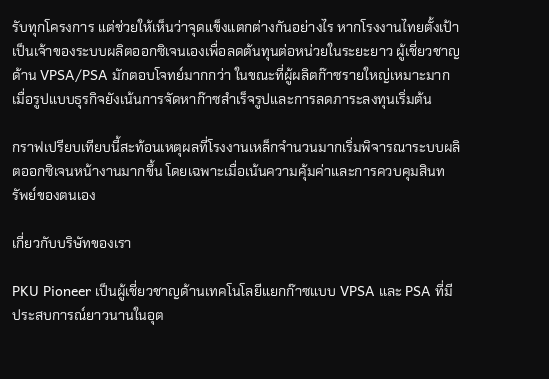รับทุกโครงการ แต่ช่วยให้เห็นว่าจุดแข็งแตกต่างกันอย่างไร หากโรงงานไทยตั้งเป้าเป็นเจ้าของระบบผลิตออกซิเจนเองเพื่อลดต้นทุนต่อหน่วยในระยะยาว ผู้เชี่ยวชาญด้าน VPSA/PSA มักตอบโจทย์มากกว่า ในขณะที่ผู้ผลิตก๊าซรายใหญ่เหมาะมากเมื่อรูปแบบธุรกิจยังเน้นการจัดหาก๊าซสำเร็จรูปและการลดภาระลงทุนเริ่มต้น

กราฟเปรียบเทียบนี้สะท้อนเหตุผลที่โรงงานเหล็กจำนวนมากเริ่มพิจารณาระบบผลิตออกซิเจนหน้างานมากขึ้น โดยเฉพาะเมื่อเน้นความคุ้มค่าและการควบคุมสินทรัพย์ของตนเอง

เกี่ยวกับบริษัทของเรา

PKU Pioneer เป็นผู้เชี่ยวชาญด้านเทคโนโลยีแยกก๊าซแบบ VPSA และ PSA ที่มีประสบการณ์ยาวนานในอุต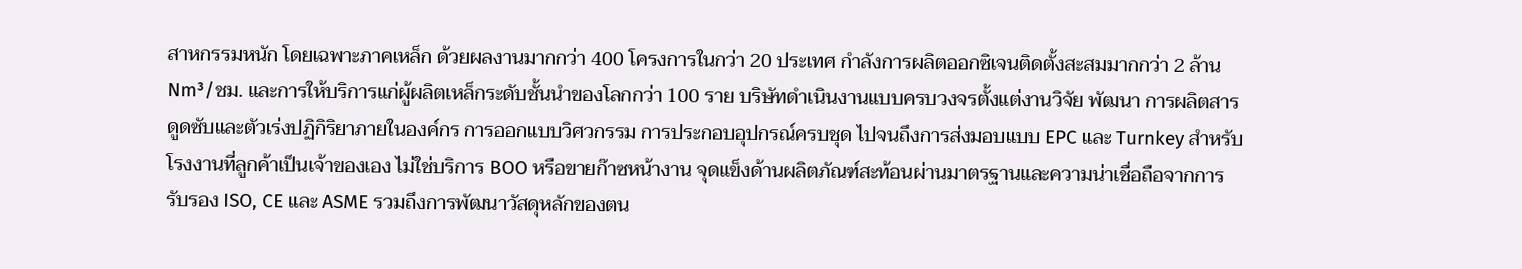สาหกรรมหนัก โดยเฉพาะภาคเหล็ก ด้วยผลงานมากกว่า 400 โครงการในกว่า 20 ประเทศ กำลังการผลิตออกซิเจนติดตั้งสะสมมากกว่า 2 ล้าน Nm³/ชม. และการให้บริการแก่ผู้ผลิตเหล็กระดับชั้นนำของโลกกว่า 100 ราย บริษัทดำเนินงานแบบครบวงจรตั้งแต่งานวิจัย พัฒนา การผลิตสารดูดซับและตัวเร่งปฏิกิริยาภายในองค์กร การออกแบบวิศวกรรม การประกอบอุปกรณ์ครบชุด ไปจนถึงการส่งมอบแบบ EPC และ Turnkey สำหรับโรงงานที่ลูกค้าเป็นเจ้าของเอง ไม่ใช่บริการ BOO หรือขายก๊าซหน้างาน จุดแข็งด้านผลิตภัณฑ์สะท้อนผ่านมาตรฐานและความน่าเชื่อถือจากการรับรอง ISO, CE และ ASME รวมถึงการพัฒนาวัสดุหลักของตน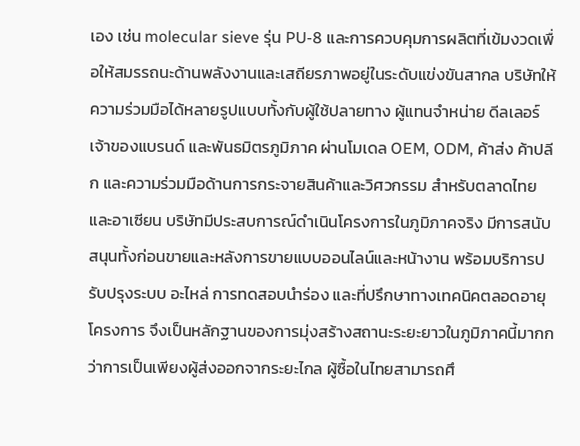เอง เช่น molecular sieve รุ่น PU-8 และการควบคุมการผลิตที่เข้มงวดเพื่อให้สมรรถนะด้านพลังงานและเสถียรภาพอยู่ในระดับแข่งขันสากล บริษัทให้ความร่วมมือได้หลายรูปแบบทั้งกับผู้ใช้ปลายทาง ผู้แทนจำหน่าย ดีลเลอร์ เจ้าของแบรนด์ และพันธมิตรภูมิภาค ผ่านโมเดล OEM, ODM, ค้าส่ง ค้าปลีก และความร่วมมือด้านการกระจายสินค้าและวิศวกรรม สำหรับตลาดไทยและอาเซียน บริษัทมีประสบการณ์ดำเนินโครงการในภูมิภาคจริง มีการสนับสนุนทั้งก่อนขายและหลังการขายแบบออนไลน์และหน้างาน พร้อมบริการปรับปรุงระบบ อะไหล่ การทดสอบนำร่อง และที่ปรึกษาทางเทคนิคตลอดอายุโครงการ จึงเป็นหลักฐานของการมุ่งสร้างสถานะระยะยาวในภูมิภาคนี้มากกว่าการเป็นเพียงผู้ส่งออกจากระยะไกล ผู้ซื้อในไทยสามารถศึ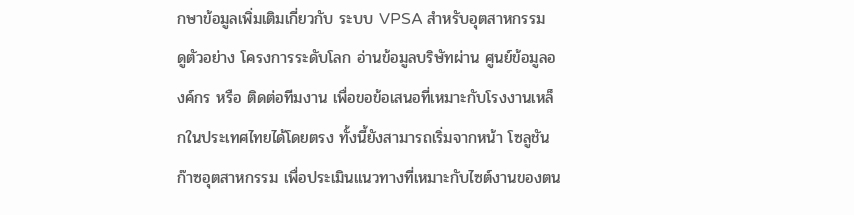กษาข้อมูลเพิ่มเติมเกี่ยวกับ ระบบ VPSA สำหรับอุตสาหกรรม ดูตัวอย่าง โครงการระดับโลก อ่านข้อมูลบริษัทผ่าน ศูนย์ข้อมูลองค์กร หรือ ติดต่อทีมงาน เพื่อขอข้อเสนอที่เหมาะกับโรงงานเหล็กในประเทศไทยได้โดยตรง ทั้งนี้ยังสามารถเริ่มจากหน้า โซลูชันก๊าซอุตสาหกรรม เพื่อประเมินแนวทางที่เหมาะกับไซต์งานของตน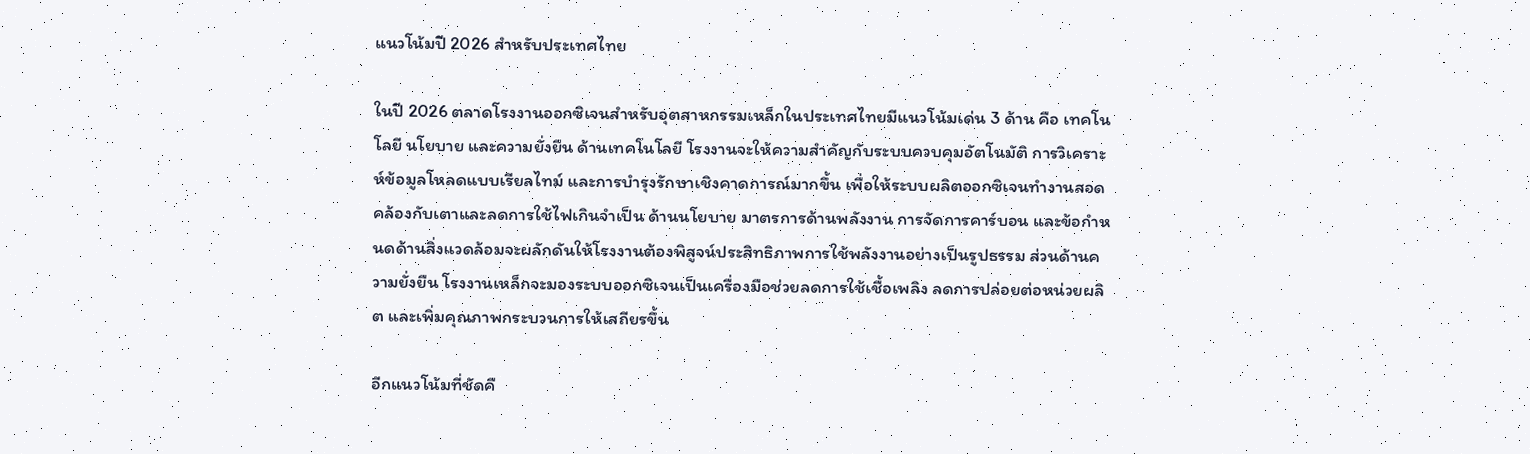แนวโน้มปี 2026 สำหรับประเทศไทย

ในปี 2026 ตลาดโรงงานออกซิเจนสำหรับอุตสาหกรรมเหล็กในประเทศไทยมีแนวโน้มเด่น 3 ด้าน คือ เทคโนโลยี นโยบาย และความยั่งยืน ด้านเทคโนโลยี โรงงานจะให้ความสำคัญกับระบบควบคุมอัตโนมัติ การวิเคราะห์ข้อมูลโหลดแบบเรียลไทม์ และการบำรุงรักษาเชิงคาดการณ์มากขึ้น เพื่อให้ระบบผลิตออกซิเจนทำงานสอดคล้องกับเตาและลดการใช้ไฟเกินจำเป็น ด้านนโยบาย มาตรการด้านพลังงาน การจัดการคาร์บอน และข้อกำหนดด้านสิ่งแวดล้อมจะผลักดันให้โรงงานต้องพิสูจน์ประสิทธิภาพการใช้พลังงานอย่างเป็นรูปธรรม ส่วนด้านความยั่งยืน โรงงานเหล็กจะมองระบบออกซิเจนเป็นเครื่องมือช่วยลดการใช้เชื้อเพลิง ลดการปล่อยต่อหน่วยผลิต และเพิ่มคุณภาพกระบวนการให้เสถียรขึ้น

อีกแนวโน้มที่ชัดคื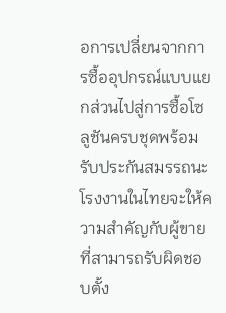อการเปลี่ยนจากการซื้ออุปกรณ์แบบแยกส่วนไปสู่การซื้อโซลูชันครบชุดพร้อมรับประกันสมรรถนะ โรงงานในไทยจะให้ความสำคัญกับผู้ขายที่สามารถรับผิดชอบตั้ง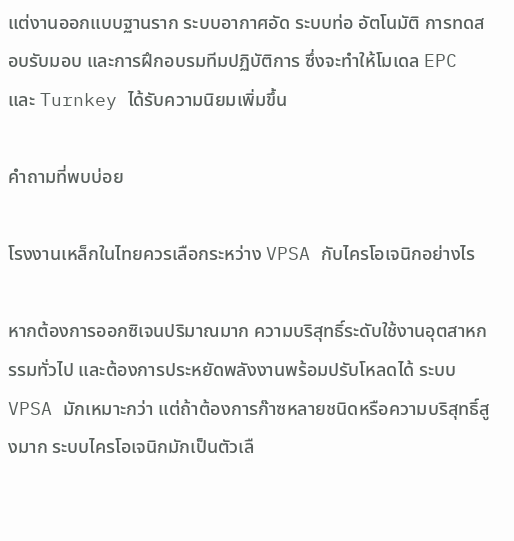แต่งานออกแบบฐานราก ระบบอากาศอัด ระบบท่อ อัตโนมัติ การทดสอบรับมอบ และการฝึกอบรมทีมปฏิบัติการ ซึ่งจะทำให้โมเดล EPC และ Turnkey ได้รับความนิยมเพิ่มขึ้น

คำถามที่พบบ่อย

โรงงานเหล็กในไทยควรเลือกระหว่าง VPSA กับไครโอเจนิกอย่างไร

หากต้องการออกซิเจนปริมาณมาก ความบริสุทธิ์ระดับใช้งานอุตสาหกรรมทั่วไป และต้องการประหยัดพลังงานพร้อมปรับโหลดได้ ระบบ VPSA มักเหมาะกว่า แต่ถ้าต้องการก๊าซหลายชนิดหรือความบริสุทธิ์สูงมาก ระบบไครโอเจนิกมักเป็นตัวเลื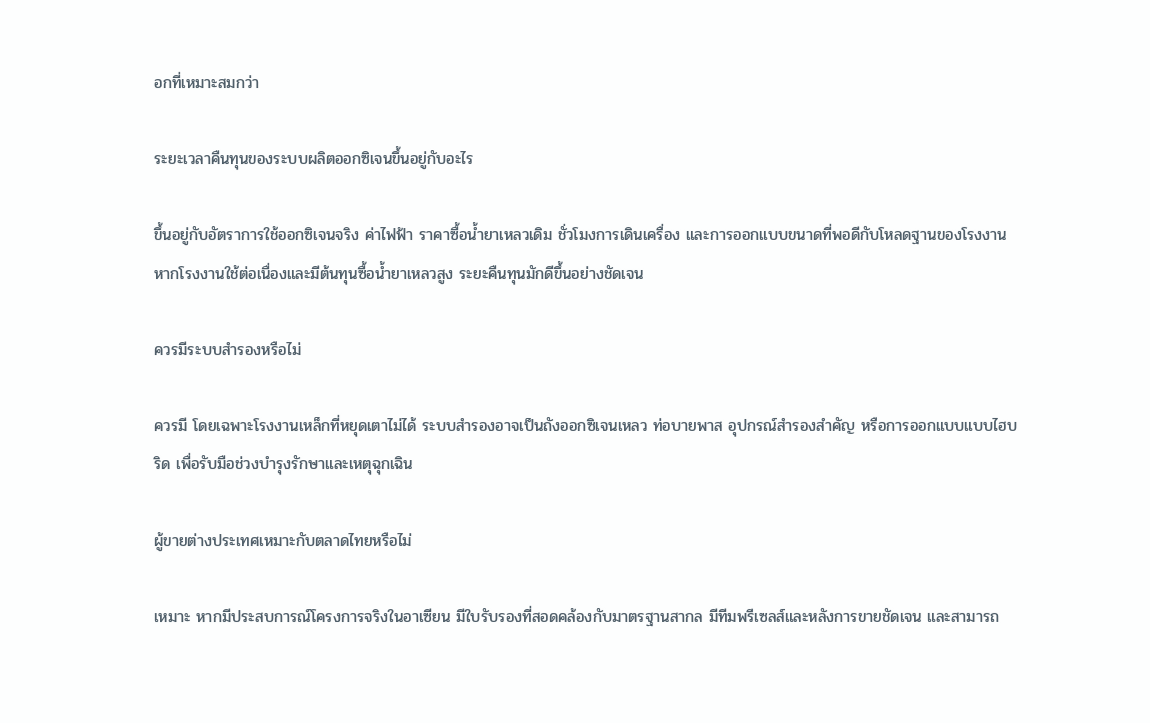อกที่เหมาะสมกว่า

ระยะเวลาคืนทุนของระบบผลิตออกซิเจนขึ้นอยู่กับอะไร

ขึ้นอยู่กับอัตราการใช้ออกซิเจนจริง ค่าไฟฟ้า ราคาซื้อน้ำยาเหลวเดิม ชั่วโมงการเดินเครื่อง และการออกแบบขนาดที่พอดีกับโหลดฐานของโรงงาน หากโรงงานใช้ต่อเนื่องและมีต้นทุนซื้อน้ำยาเหลวสูง ระยะคืนทุนมักดีขึ้นอย่างชัดเจน

ควรมีระบบสำรองหรือไม่

ควรมี โดยเฉพาะโรงงานเหล็กที่หยุดเตาไม่ได้ ระบบสำรองอาจเป็นถังออกซิเจนเหลว ท่อบายพาส อุปกรณ์สำรองสำคัญ หรือการออกแบบแบบไฮบริด เพื่อรับมือช่วงบำรุงรักษาและเหตุฉุกเฉิน

ผู้ขายต่างประเทศเหมาะกับตลาดไทยหรือไม่

เหมาะ หากมีประสบการณ์โครงการจริงในอาเซียน มีใบรับรองที่สอดคล้องกับมาตรฐานสากล มีทีมพรีเซลส์และหลังการขายชัดเจน และสามารถ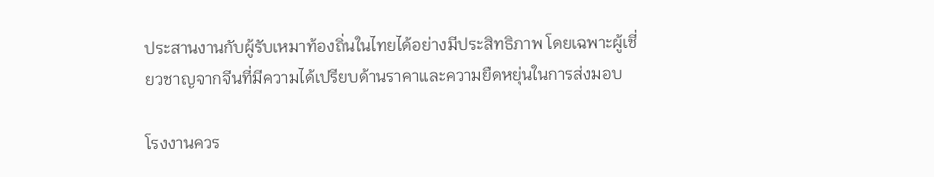ประสานงานกับผู้รับเหมาท้องถิ่นในไทยได้อย่างมีประสิทธิภาพ โดยเฉพาะผู้เชี่ยวชาญจากจีนที่มีความได้เปรียบด้านราคาและความยืดหยุ่นในการส่งมอบ

โรงงานควร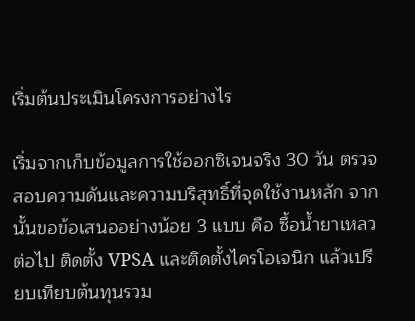เริ่มต้นประเมินโครงการอย่างไร

เริ่มจากเก็บข้อมูลการใช้ออกซิเจนจริง 30 วัน ตรวจสอบความดันและความบริสุทธิ์ที่จุดใช้งานหลัก จากนั้นขอข้อเสนออย่างน้อย 3 แบบ คือ ซื้อน้ำยาเหลวต่อไป ติดตั้ง VPSA และติดตั้งไครโอเจนิก แล้วเปรียบเทียบต้นทุนรวม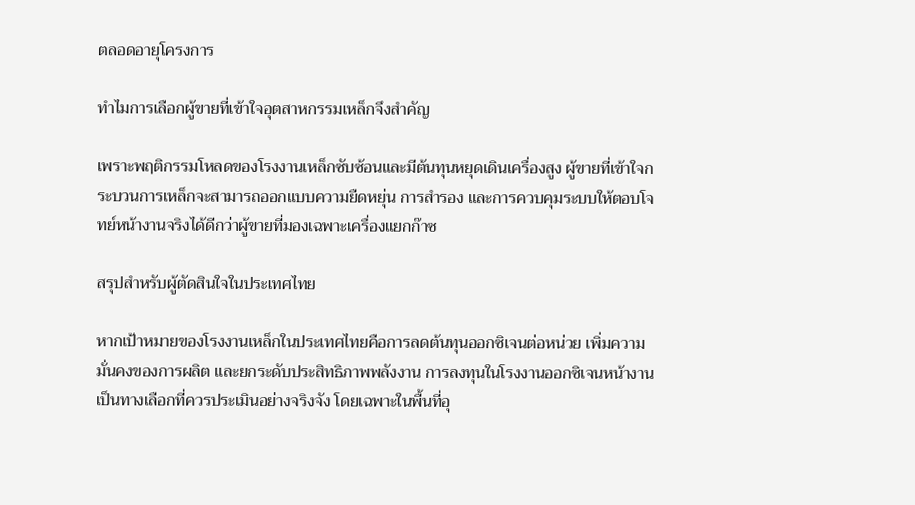ตลอดอายุโครงการ

ทำไมการเลือกผู้ขายที่เข้าใจอุตสาหกรรมเหล็กจึงสำคัญ

เพราะพฤติกรรมโหลดของโรงงานเหล็กซับซ้อนและมีต้นทุนหยุดเดินเครื่องสูง ผู้ขายที่เข้าใจกระบวนการเหล็กจะสามารถออกแบบความยืดหยุ่น การสำรอง และการควบคุมระบบให้ตอบโจทย์หน้างานจริงได้ดีกว่าผู้ขายที่มองเฉพาะเครื่องแยกก๊าซ

สรุปสำหรับผู้ตัดสินใจในประเทศไทย

หากเป้าหมายของโรงงานเหล็กในประเทศไทยคือการลดต้นทุนออกซิเจนต่อหน่วย เพิ่มความมั่นคงของการผลิต และยกระดับประสิทธิภาพพลังงาน การลงทุนในโรงงานออกซิเจนหน้างานเป็นทางเลือกที่ควรประเมินอย่างจริงจัง โดยเฉพาะในพื้นที่อุ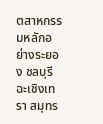ตสาหกรรมหลักอย่างระยอง ชลบุรี ฉะเชิงเทรา สมุทร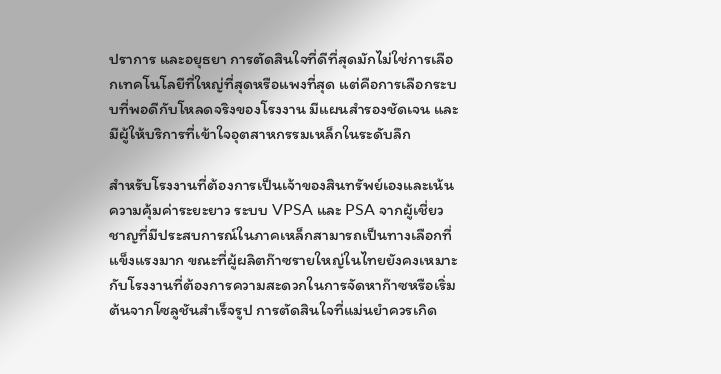ปราการ และอยุธยา การตัดสินใจที่ดีที่สุดมักไม่ใช่การเลือกเทคโนโลยีที่ใหญ่ที่สุดหรือแพงที่สุด แต่คือการเลือกระบบที่พอดีกับโหลดจริงของโรงงาน มีแผนสำรองชัดเจน และมีผู้ให้บริการที่เข้าใจอุตสาหกรรมเหล็กในระดับลึก

สำหรับโรงงานที่ต้องการเป็นเจ้าของสินทรัพย์เองและเน้นความคุ้มค่าระยะยาว ระบบ VPSA และ PSA จากผู้เชี่ยวชาญที่มีประสบการณ์ในภาคเหล็กสามารถเป็นทางเลือกที่แข็งแรงมาก ขณะที่ผู้ผลิตก๊าซรายใหญ่ในไทยยังคงเหมาะกับโรงงานที่ต้องการความสะดวกในการจัดหาก๊าซหรือเริ่มต้นจากโซลูชันสำเร็จรูป การตัดสินใจที่แม่นยำควรเกิด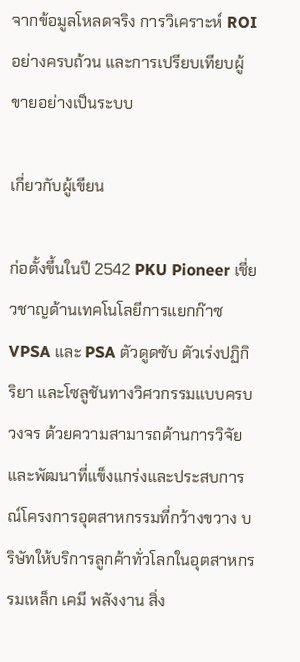จากข้อมูลโหลดจริง การวิเคราะห์ ROI อย่างครบถ้วน และการเปรียบเทียบผู้ขายอย่างเป็นระบบ

เกี่ยวกับผู้เขียน

ก่อตั้งขึ้นในปี 2542 PKU Pioneer เชี่ยวชาญด้านเทคโนโลยีการแยกก๊าซ VPSA และ PSA ตัวดูดซับ ตัวเร่งปฏิกิริยา และโซลูชันทางวิศวกรรมแบบครบวงจร ด้วยความสามารถด้านการวิจัยและพัฒนาที่แข็งแกร่งและประสบการณ์โครงการอุตสาหกรรมที่กว้างขวาง บริษัทให้บริการลูกค้าทั่วโลกในอุตสาหกรรมเหล็ก เคมี พลังงาน สิ่ง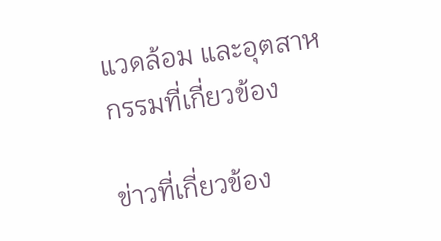แวดล้อม และอุตสาหกรรมที่เกี่ยวข้อง

ข่าวที่เกี่ยวข้อง